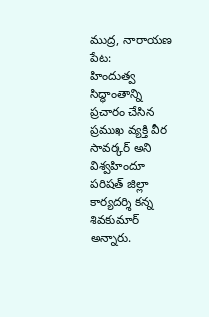ముద్ర, నారాయణ పేట:
హిందుత్వ సిద్ధాంతాన్ని ప్రచారం చేసిన ప్రముఖ వ్యక్తి వీర సావర్కర్ అని విశ్వహిందూ పరిషత్ జిల్లా కార్యదర్శి కన్న శివకుమార్ అన్నారు.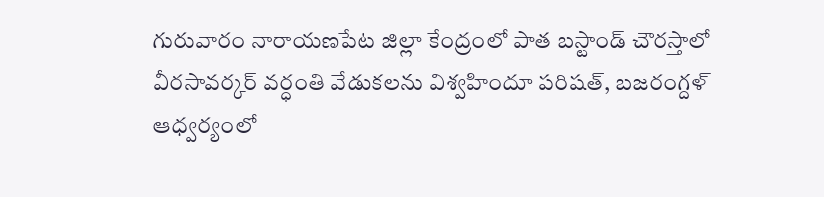గురువారం నారాయణపేట జిల్లా కేంద్రంలో పాత బస్టాండ్ చౌరస్తాలో వీరసావర్కర్ వర్ధంతి వేడుకలను విశ్వహిందూ పరిషత్, బజరంగ్దళ్ ఆధ్వర్యంలో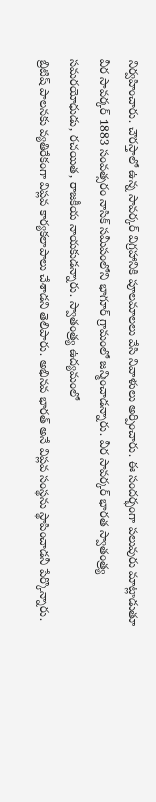నిర్వహించారు. చౌరస్తాలో ఉన్న సావర్కర్ విగ్రహానికి పూలమాలలు వేసి నివాళులు అర్పించారు. ఈ సందర్భంగా పలువురు మాట్లాడుతూ వీర సావర్కర్ 1883 సంవత్సరం నాసిక్ సమీపంలోని భాగూర్ గ్రామంలో జన్మించాడన్నారు. వీర సావర్కర్ భారత స్వాతంత్ర్య సమరయోధుడు, రచయిత, రాజకీయ నాయకుడన్నారు. స్వాతంత్ర్య ఉద్యమంలో
బ్రిటిష్ పాలనకు వ్యతిరేకంగా విప్లవ కార్యకలాపాలు చేశాడని తెలిపారు. అభినవ భారత్ అనే విప్లవ సంస్థను స్థాపించాడనీ పేర్కొన్నారు.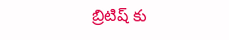బ్రిటిష్ కు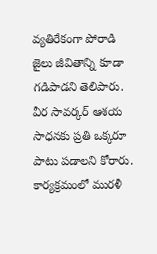వ్యతిరేకంగా పోరాడి జైలు జీవితాన్ని కూడా గడిపాడని తెలిపారు. వీర సావర్కర్ ఆశయ సాధనకు ప్రతి ఒక్కరూ పాటు పడాలని కోరారు. కార్యక్రమంలో మురళీ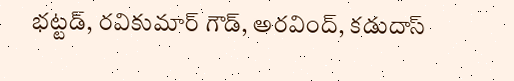భట్టడ్, రవికుమార్ గౌడ్, అరవింద్, కడుదాస్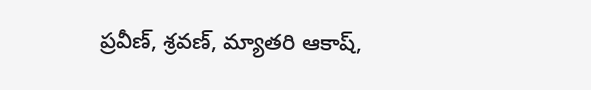ప్రవీణ్, శ్రవణ్, మ్యాతరి ఆకాష్,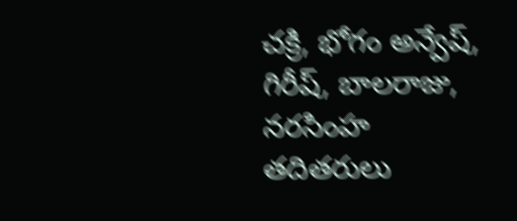చక్రి, భోగం అన్వేష్, గిరీష్, బాలరాజు, నరసింహ తదితరులు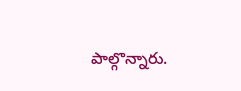పాల్గొన్నారు.